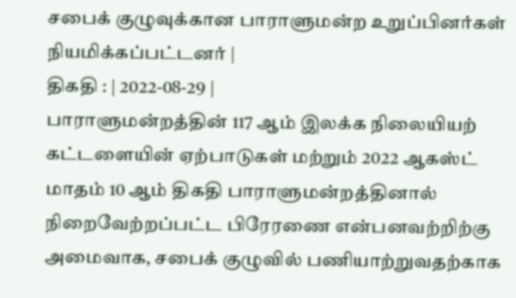சபைக் குழுவுக்கான பாராளுமன்ற உறுப்பினர்கள் நியமிக்கப்பட்டனர் |
திகதி : | 2022-08-29 |
பாராளுமன்றத்தின் 117 ஆம் இலக்க நிலையியற் கட்டளையின் ஏற்பாடுகள் மற்றும் 2022 ஆகஸ்ட் மாதம் 10 ஆம் திகதி பாராளுமன்றத்தினால் நிறைவேற்றப்பட்ட பிரேரணை என்பனவற்றிற்கு அமைவாக, சபைக் குழுவில் பணியாற்றுவதற்காக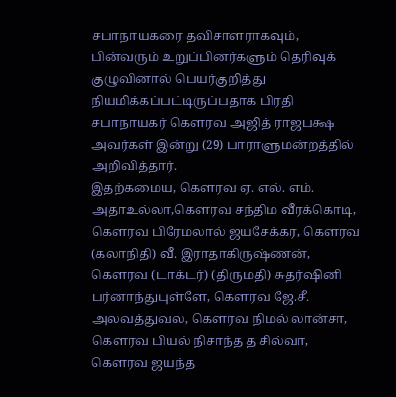சபாநாயகரை தவிசாளராகவும், பின்வரும் உறுப்பினர்களும் தெரிவுக் குழுவினால் பெயர்குறித்து நியமிக்கப்பட்டிருப்பதாக பிரதி சபாநாயகர் கௌரவ அஜித் ராஜபக்ஷ அவர்கள் இன்று (29) பாராளுமன்றத்தில் அறிவித்தார்.
இதற்கமைய, கௌரவ ஏ. எல். எம். அதாஉல்லா,கௌரவ சந்திம வீரக்கொடி, கௌரவ பிரேமலால் ஜயசேக்கர, கௌரவ (கலாநிதி) வீ. இராதாகிருஷ்ணன், கௌரவ (டாக்டர்) (திருமதி) சுதர்ஷினி பர்னாந்துபுள்ளே, கௌரவ ஜே.சீ. அலவத்துவல, கௌரவ நிமல் லான்சா, கௌரவ பியல் நிசாந்த த சில்வா, கௌரவ ஜயந்த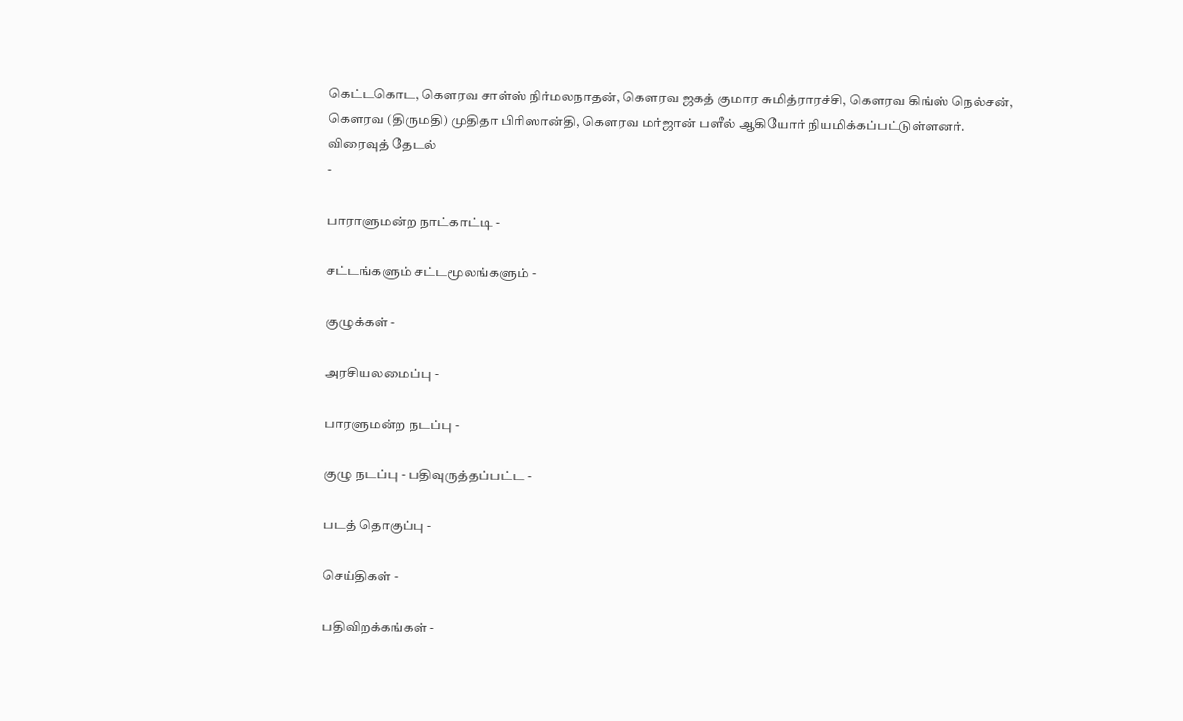கெட்டகொட, கௌரவ சாள்ஸ் நிர்மலநாதன், கௌரவ ஜகத் குமார சுமித்ராரச்சி, கௌரவ கிங்ஸ் நெல்சன், கௌரவ (திருமதி) முதிதா பிரிஸான்தி, கௌரவ மர்ஜான் பளீல் ஆகியோர் நியமிக்கப்பட்டுள்ளனர்.
விரைவுத் தேடல்
-

பாராளுமன்ற நாட்காட்டி -

சட்டங்களும் சட்டமூலங்களும் -

குழுக்கள் -

அரசியலமைப்பு -

பாரளுமன்ற நடப்பு -

குழு நடப்பு - பதிவுருத்தப்பட்ட -

படத் தொகுப்பு -

செய்திகள் -

பதிவிறக்கங்கள் -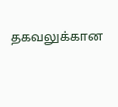தகவலுக்கான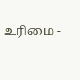உரிமை -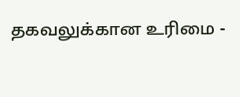தகவலுக்கான உரிமை -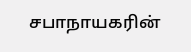சபாநாயகரின்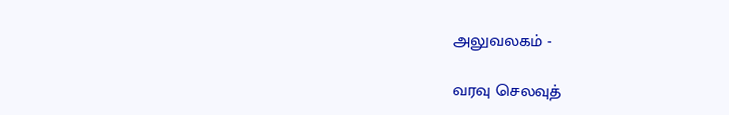அலுவலகம் -

வரவு செலவுத்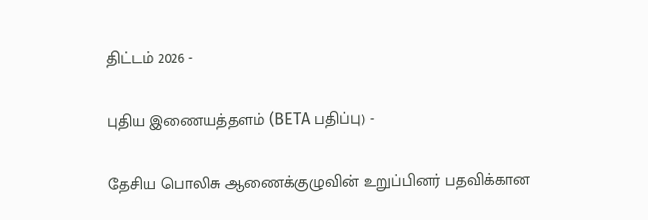திட்டம் 2026 -

புதிய இணையத்தளம் (BETA பதிப்பு) -

தேசிய பொலிசு ஆணைக்குழுவின் உறுப்பினர் பதவிக்கான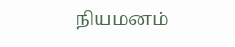நியமனம்